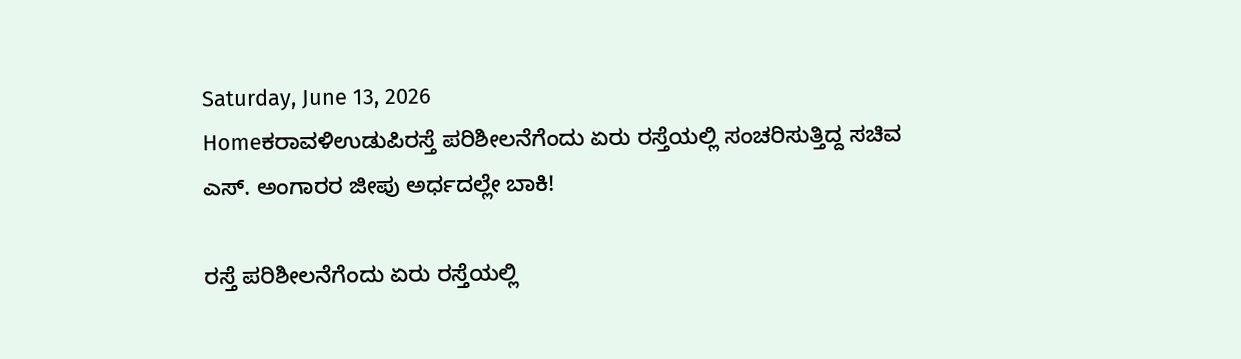Saturday, June 13, 2026
Homeಕರಾವಳಿಉಡುಪಿರಸ್ತೆ ಪರಿಶೀಲನೆಗೆಂದು ಏರು ರಸ್ತೆಯಲ್ಲಿ ಸಂಚರಿಸುತ್ತಿದ್ದ ಸಚಿವ ಎಸ್. ಅಂಗಾರರ ಜೀಪು ಅರ್ಧದಲ್ಲೇ ಬಾಕಿ!

ರಸ್ತೆ ಪರಿಶೀಲನೆಗೆಂದು ಏರು ರಸ್ತೆಯಲ್ಲಿ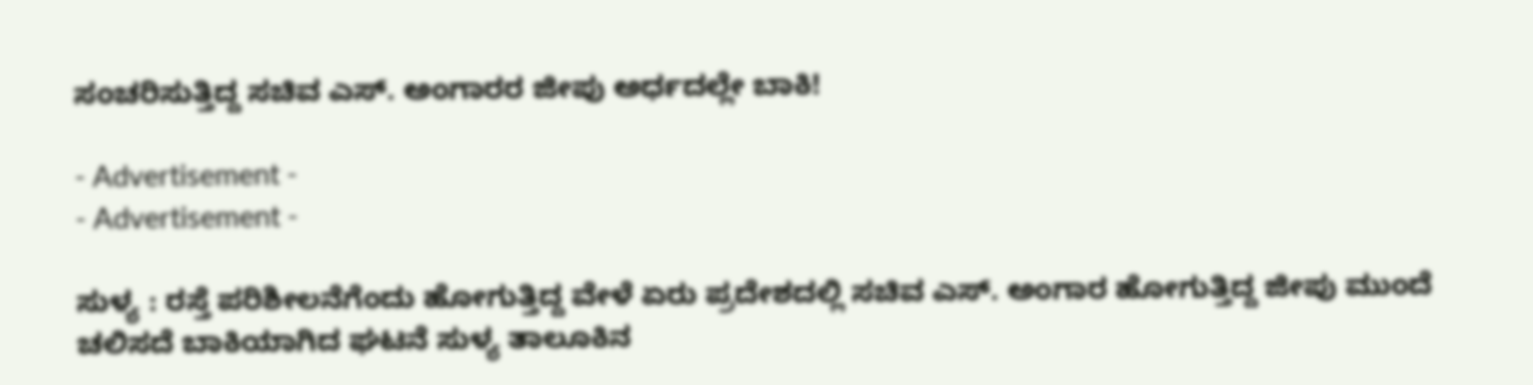ಸಂಚರಿಸುತ್ತಿದ್ದ ಸಚಿವ ಎಸ್. ಅಂಗಾರರ ಜೀಪು ಅರ್ಧದಲ್ಲೇ ಬಾಕಿ!

- Advertisement -
- Advertisement -

ಸುಳ್ಯ : ರಸ್ತೆ ಪರಿಶೀಲನೆಗೆಂದು ಹೋಗುತ್ತಿದ್ದ ವೇಳೆ ಏರು ಪ್ರದೇಶದಲ್ಲಿ ಸಚಿವ ಎಸ್. ಅಂಗಾರ ಹೋಗುತ್ತಿದ್ದ ಜೀಪು ಮುಂದೆ ಚಲಿಸದೆ ಬಾಕಿಯಾಗಿದ ಘಟನೆ ಸುಳ್ಯ ತಾಲೂಕಿನ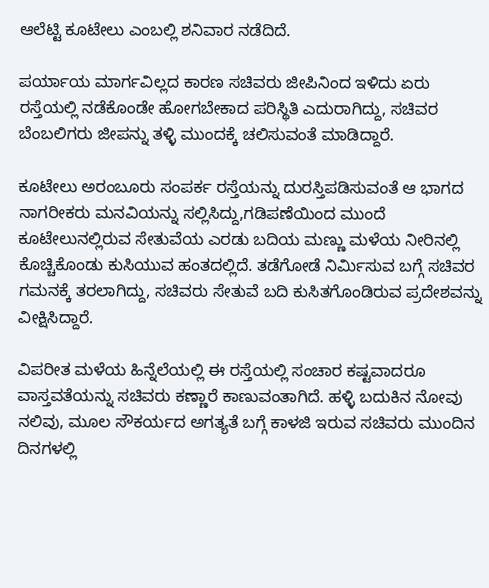ಆಲೆಟ್ಟಿ ಕೂಟೇಲು ಎಂಬಲ್ಲಿ ಶನಿವಾರ ನಡೆದಿದೆ.

ಪರ್ಯಾಯ ಮಾರ್ಗವಿಲ್ಲದ ಕಾರಣ ಸಚಿವರು ಜೀಪಿನಿಂದ ಇಳಿದು ಏರು ರಸ್ತೆಯಲ್ಲಿ ನಡೆಕೊಂಡೇ ಹೋಗಬೇಕಾದ ಪರಿಸ್ಥಿತಿ ಎದುರಾಗಿದ್ದು, ಸಚಿವರ ಬೆಂಬಲಿಗರು ಜೀಪನ್ನು ತಳ್ಳಿ ಮುಂದಕ್ಕೆ ಚಲಿಸುವಂತೆ ಮಾಡಿದ್ದಾರೆ.

ಕೂಟೇಲು ಅರಂಬೂರು ಸಂಪರ್ಕ ರಸ್ತೆಯನ್ನು ದುರಸ್ತಿಪಡಿಸುವಂತೆ ಆ ಭಾಗದ ನಾಗರೀಕರು ಮನವಿಯನ್ನು ಸಲ್ಲಿಸಿದ್ದು,ಗಡಿಪಣೆಯಿಂದ ಮುಂದೆ ಕೂಟೇಲುನಲ್ಲಿರುವ ಸೇತುವೆಯ ಎರಡು ಬದಿಯ ಮಣ್ಣು ಮಳೆಯ ನೀರಿನಲ್ಲಿ ಕೊಚ್ಚಿಕೊಂಡು ಕುಸಿಯುವ ಹಂತದಲ್ಲಿದೆ. ತಡೆಗೋಡೆ ನಿರ್ಮಿಸುವ ಬಗ್ಗೆ ಸಚಿವರ ಗಮನಕ್ಕೆ ತರಲಾಗಿದ್ದು, ಸಚಿವರು ಸೇತುವೆ ಬದಿ ಕುಸಿತಗೊಂಡಿರುವ ಪ್ರದೇಶವನ್ನು ವೀಕ್ಷಿಸಿದ್ದಾರೆ.

ವಿಪರೀತ ಮಳೆಯ ಹಿನ್ನೆಲೆಯಲ್ಲಿ ಈ ರಸ್ತೆಯಲ್ಲಿ ಸಂಚಾರ ಕಷ್ಟವಾದರೂ ವಾಸ್ತವತೆಯನ್ನು ಸಚಿವರು ಕಣ್ಣಾರೆ ಕಾಣುವಂತಾಗಿದೆ. ಹಳ್ಳಿ ಬದುಕಿನ ನೋವು ನಲಿವು, ಮೂಲ ಸೌಕರ್ಯದ ಅಗತ್ಯತೆ ಬಗ್ಗೆ ಕಾಳಜಿ ಇರುವ ಸಚಿವರು ಮುಂದಿನ ದಿನಗಳಲ್ಲಿ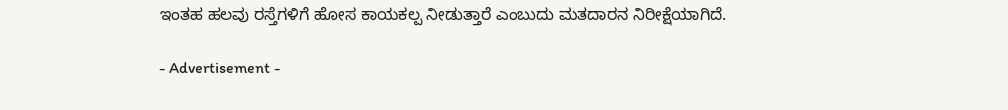ಇಂತಹ ಹಲವು ರಸ್ತೆಗಳಿಗೆ ಹೋಸ ಕಾಯಕಲ್ಪ ನೀಡುತ್ತಾರೆ ಎಂಬುದು ಮತದಾರನ ನಿರೀಕ್ಷೆಯಾಗಿದೆ.

- Advertisement -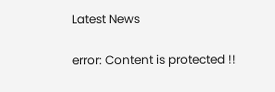Latest News

error: Content is protected !!